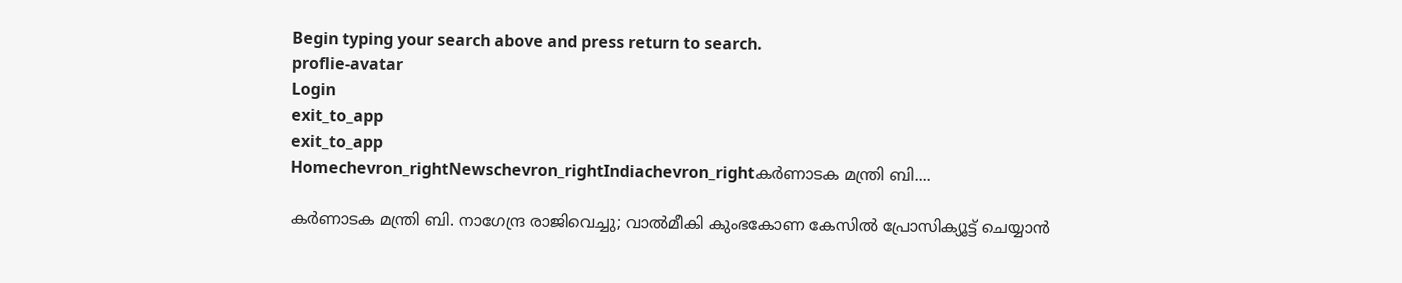Begin typing your search above and press return to search.
proflie-avatar
Login
exit_to_app
exit_to_app
Homechevron_rightNewschevron_rightIndiachevron_rightകർണാടക മന്ത്രി ബി....

കർണാടക മന്ത്രി ബി. നാഗേന്ദ്ര രാജിവെച്ചു; വാൽമീകി കുംഭകോണ കേസിൽ പ്രോസിക്യൂട്ട് ചെയ്യാന്‍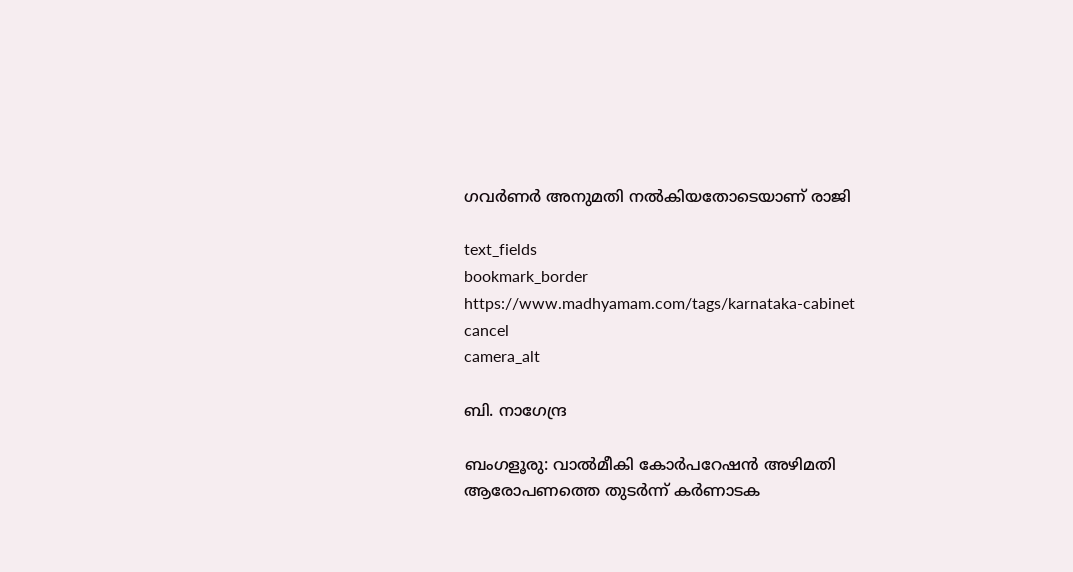ഗവർണർ അനുമതി നൽകിയതോടെയാണ് രാജി

text_fields
bookmark_border
https://www.madhyamam.com/tags/karnataka-cabinet
cancel
camera_alt

ബി. നാഗേന്ദ്ര

ബംഗളൂരു: വാൽമീകി കോർപറേഷൻ അഴിമതി ആരോപണത്തെ തുടർന്ന് കർണാടക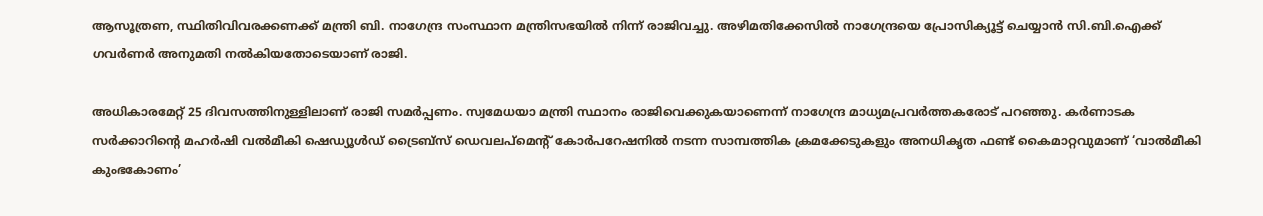ആസൂത്രണ, സ്ഥിതിവിവരക്കണക്ക് മന്ത്രി ബി. നാഗേന്ദ്ര സംസ്ഥാന മന്ത്രിസഭയിൽ നിന്ന് രാജിവച്ചു. അഴിമതിക്കേസില്‍ നാഗേന്ദ്രയെ പ്രോസിക്യൂട്ട് ചെയ്യാന്‍ സി.ബി.ഐക്ക് ഗവർണര്‍ അനുമതി നല്‍കിയതോടെയാണ് രാജി.

അധികാരമേറ്റ് 25 ദിവസത്തിനുള്ളിലാണ് രാജി സമര്‍പ്പണം. സ്വമേധയാ മന്ത്രി സ്ഥാനം രാജിവെക്കുകയാണെന്ന് നാഗേന്ദ്ര മാധ്യമപ്രവർത്തകരോട് പറഞ്ഞു. കർണാടക സർക്കാറിന്റെ മഹർഷി വൽമീകി ഷെഡ്യൂൾഡ് ട്രൈബ്സ് ഡെവലപ്‌മെന്റ് കോർപറേഷനിൽ നടന്ന സാമ്പത്തിക ക്രമക്കേടുകളും അനധികൃത ഫണ്ട് കൈമാറ്റവുമാണ് ‘വാൽമീകി കുംഭകോണം’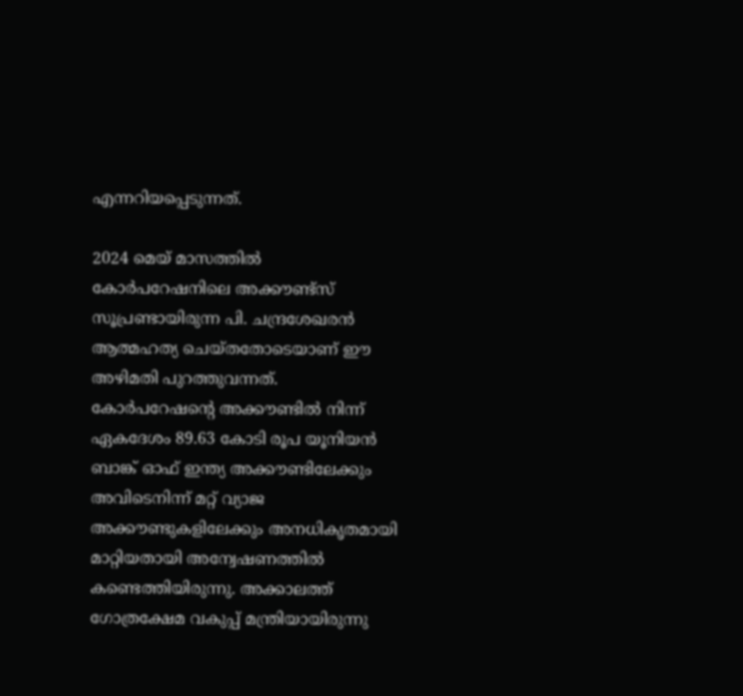എന്നറിയപ്പെടുന്നത്.

2024 മെയ് മാസത്തിൽ കോർപറേഷനിലെ അക്കൗണ്ട്സ് സൂപ്രണ്ടായിരുന്ന പി. ചന്ദ്രശേഖരൻ ആത്മഹത്യ ചെയ്തതോടെയാണ് ഈ അഴിമതി പുറത്തുവന്നത്. കോർപറേഷന്റെ അക്കൗണ്ടിൽ നിന്ന് ഏകദേശം 89.63 കോടി രൂപ യൂനിയൻ ബാങ്ക് ഓഫ് ഇന്ത്യ അക്കൗണ്ടിലേക്കും അവിടെനിന്ന് മറ്റ് വ്യാജ അക്കൗണ്ടുകളിലേക്കും അനധികൃതമായി മാറ്റിയതായി അന്വേഷണത്തിൽ കണ്ടെത്തിയിരുന്നു. അക്കാലത്ത് ഗോത്രക്ഷേമ വകുപ്പ് മന്ത്രിയായിരുന്നു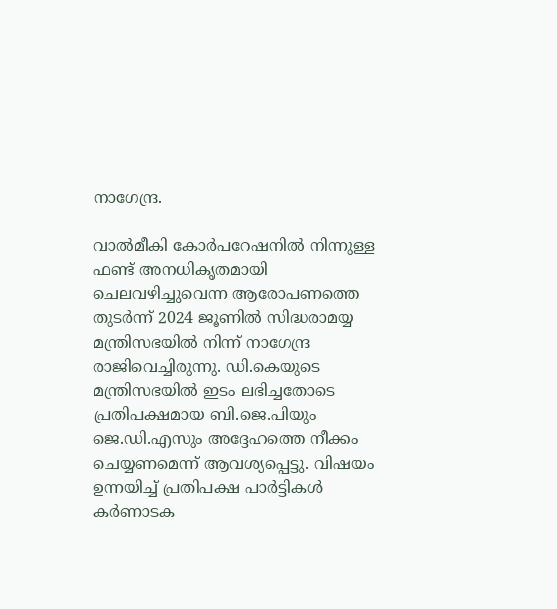നാഗേന്ദ്ര.

വാല്‍മീകി കോര്‍പറേഷനില്‍ നിന്നുള്ള ഫണ്ട് അനധികൃതമായി ചെലവഴിച്ചുവെന്ന ആരോപണത്തെ തുടര്‍ന്ന് 2024 ജൂണില്‍ സിദ്ധരാമയ്യ മന്ത്രിസഭയില്‍ നിന്ന് നാഗേന്ദ്ര രാജിവെച്ചിരുന്നു. ഡി.കെയുടെ മന്ത്രിസഭയില്‍ ഇടം ലഭിച്ചതോടെ പ്രതിപക്ഷമായ ബി.ജെ.പിയും ജെ.ഡി.എസും അദ്ദേഹത്തെ നീക്കം ചെയ്യണമെന്ന് ആവശ്യപ്പെട്ടു. വിഷയം ഉന്നയിച്ച് പ്രതിപക്ഷ പാർട്ടികൾ കർണാടക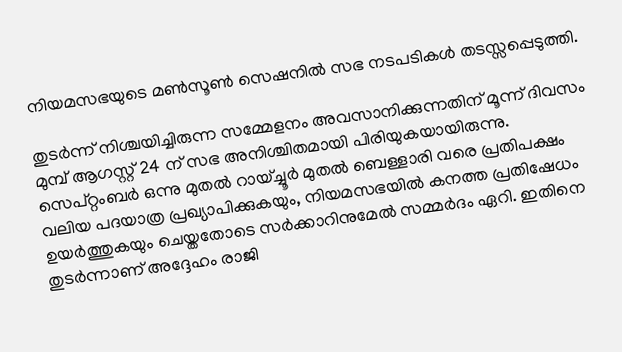നിയമസഭയുടെ മൺസൂൺ സെഷനിൽ സഭ നടപടികൾ തടസ്സപ്പെടുത്തി.

തുടര്‍ന്ന് നിശ്ചയിച്ചിരുന്ന സമ്മേളനം അവസാനിക്കുന്നതിന് മൂന്ന് ദിവസം മുമ്പ് ആഗസ്റ്റ് 24 ന് സഭ അനിശ്ചിതമായി പിരിയുകയായിരുന്നു. സെപ്റ്റംബർ ഒന്നു മുതൽ റായ്ച്ചൂർ മുതൽ ബെള്ളാരി വരെ പ്രതിപക്ഷം വലിയ പദയാത്ര പ്രഖ്യാപിക്കുകയും, നിയമസഭയിൽ കനത്ത പ്രതിഷേധം ഉയർത്തുകയും ചെയ്തതോടെ സർക്കാറിനുമേൽ സമ്മർദം ഏറി. ഇതിനെ തുടർന്നാണ് അദ്ദേഹം രാജി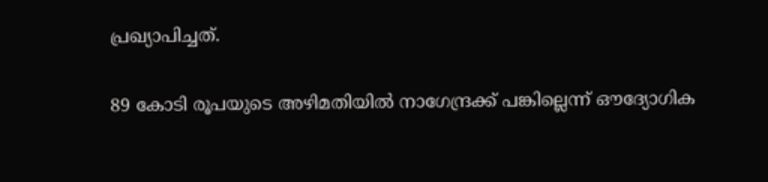പ്രഖ്യാപിച്ചത്.

89 കോടി രൂപയുടെ അഴിമതിയിൽ നാഗേന്ദ്രക്ക് പങ്കില്ലെന്ന് ഔദ്യോഗിക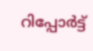റിപ്പോർട്ട്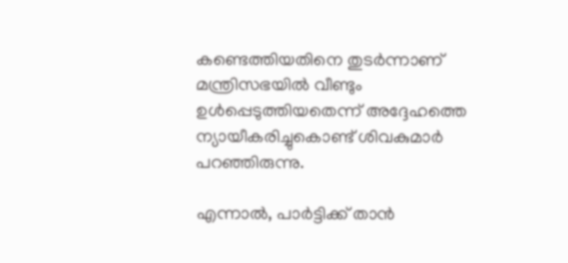കണ്ടെത്തിയതിനെ തുടർന്നാണ് മന്ത്രിസഭയിൽ വീണ്ടും ഉൾപ്പെടുത്തിയതെന്ന് അദ്ദേഹത്തെ ന്യായീകരിച്ചുകൊണ്ട് ശിവകുമാർ പറഞ്ഞിരുന്നു.

എന്നാൽ, പാർട്ടിക്ക് താന്‍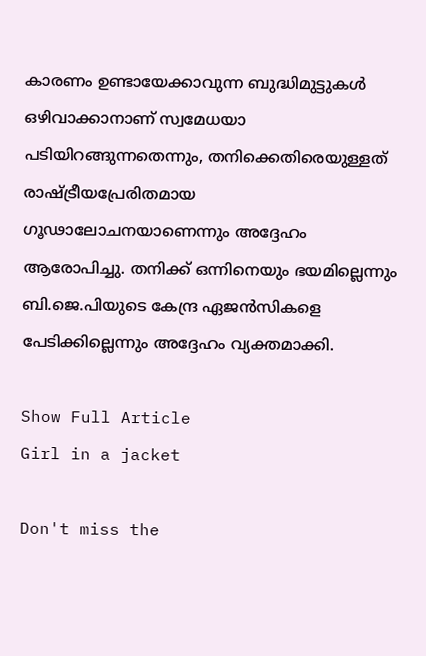കാരണം ഉണ്ടായേക്കാവുന്ന ബുദ്ധിമുട്ടുകൾ ഒഴിവാക്കാനാണ് സ്വമേധയാ പടിയിറങ്ങുന്നതെന്നും, തനിക്കെതിരെയുള്ളത് രാഷ്ട്രീയപ്രേരിതമായ ഗൂഢാലോചനയാണെന്നും അദ്ദേഹം ആരോപിച്ചു. തനിക്ക് ഒന്നിനെയും ഭയമില്ലെന്നും ബി.ജെ.പിയുടെ കേന്ദ്ര ഏജൻസികളെ പേടിക്കില്ലെന്നും അദ്ദേഹം വ്യക്തമാക്കി.

Show Full Article
Girl in a jacket

Don't miss the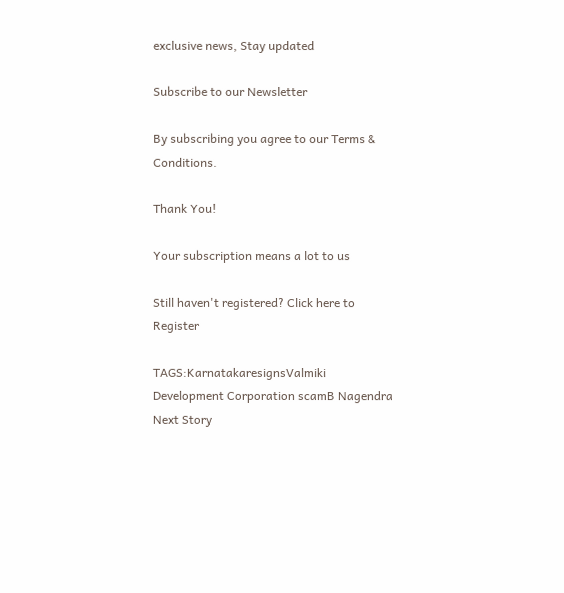exclusive news, Stay updated

Subscribe to our Newsletter

By subscribing you agree to our Terms & Conditions.

Thank You!

Your subscription means a lot to us

Still haven't registered? Click here to Register

TAGS:KarnatakaresignsValmiki Development Corporation scamB Nagendra
Next Story